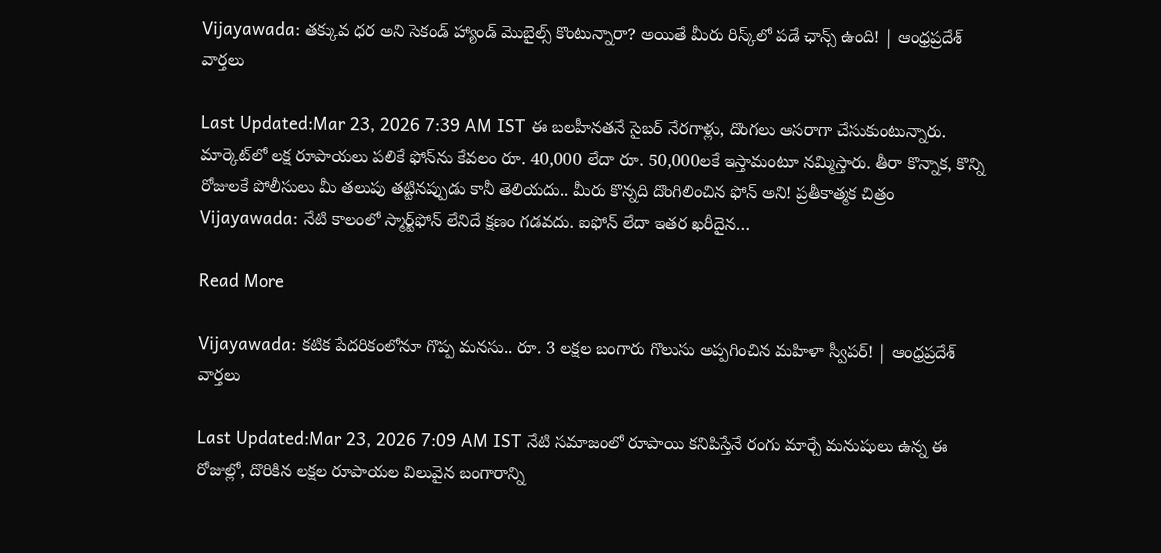Vijayawada: తక్కువ ధర అని సెకండ్ హ్యాండ్ మొబైల్స్ కొంటున్నారా? అయితే మీరు రిస్క్‌లో పడే ఛాన్స్ ఉంది! | ఆంధ్రప్రదేశ్ వార్తలు

Last Updated:Mar 23, 2026 7:39 AM IST ఈ బలహీనతనే సైబర్ నేరగాళ్లు, దొంగలు ఆసరాగా చేసుకుంటున్నారు. మార్కెట్‌లో లక్ష రూపాయలు పలికే ఫోన్‌ను కేవలం రూ. 40,000 లేదా రూ. 50,000లకే ఇస్తామంటూ నమ్మిస్తారు. తీరా కొన్నాక, కొన్ని రోజులకే పోలీసులు మీ తలుపు తట్టినప్పుడు కానీ తెలియదు.. మీరు కొన్నది దొంగిలించిన ఫోన్ అని! ప్రతీకాత్మక చిత్రం Vijayawada: నేటి కాలంలో స్మార్ట్‌ఫోన్ లేనిదే క్షణం గడవదు. ఐఫోన్ లేదా ఇతర ఖరీదైన…

Read More

Vijayawada: కటిక పేదరికంలోనూ గొప్ప మనసు.. రూ. 3 లక్షల బంగారు గొలుసు అప్పగించిన మహిళా స్వీపర్! | ఆంధ్రప్రదేశ్ వార్తలు

Last Updated:Mar 23, 2026 7:09 AM IST నేటి సమాజంలో రూపాయి కనిపిస్తేనే రంగు మార్చే మనుషులు ఉన్న ఈ రోజుల్లో, దొరికిన లక్షల రూపాయల విలువైన బంగారాన్ని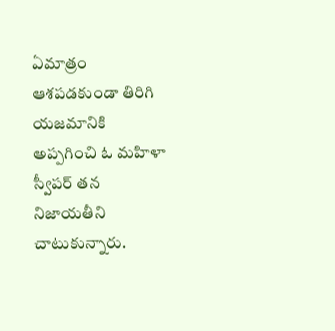ఏమాత్రం ఆశపడకుండా తిరిగి యజమానికి అప్పగించి ఓ మహిళా స్వీపర్ తన నిజాయతీని చాటుకున్నారు.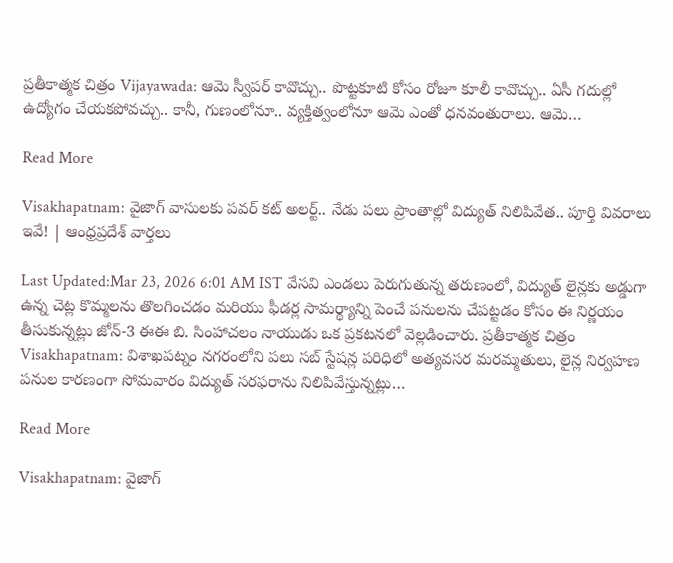ప్రతీకాత్మక చిత్రం Vijayawada: ఆమె స్వీపర్ కావొచ్చు.. పొట్టకూటి కోసం రోజూ కూలీ కావొచ్చు.. ఏసీ గదుల్లో ఉద్యోగం చేయకపోవచ్చు.. కానీ, గుణంలోనూ.. వ్యక్తిత్వంలోనూ ఆమె ఎంతో ధనవంతురాలు. ఆమె…

Read More

Visakhapatnam: వైజాగ్ వాసులకు పవర్ కట్ అలర్ట్.. నేడు పలు ప్రాంతాల్లో విద్యుత్ నిలిపివేత.. పూర్తి వివరాలు ఇవే! | ఆంధ్రప్రదేశ్ వార్తలు

Last Updated:Mar 23, 2026 6:01 AM IST వేసవి ఎండలు పెరుగుతున్న తరుణంలో, విద్యుత్ లైన్లకు అడ్డుగా ఉన్న చెట్ల కొమ్మలను తొలగించడం మరియు ఫీడర్ల సామర్థ్యాన్ని పెంచే పనులను చేపట్టడం కోసం ఈ నిర్ణయం తీసుకున్నట్లు జోన్-3 ఈఈ బి. సింహాచలం నాయుడు ఒక ప్రకటనలో వెల్లడించారు. ప్రతీకాత్మక చిత్రం Visakhapatnam: విశాఖపట్నం నగరంలోని పలు సబ్ స్టేషన్ల పరిధిలో అత్యవసర మరమ్మతులు, లైన్ల నిర్వహణ పనుల కారణంగా సోమవారం విద్యుత్ సరఫరాను నిలిపివేస్తున్నట్లు…

Read More

Visakhapatnam: వైజాగ్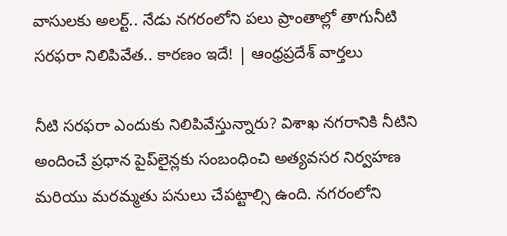వాసులకు అలర్ట్.. నేడు నగరంలోని పలు ప్రాంతాల్లో తాగునీటి సరఫరా నిలిపివేత.. కారణం ఇదే! | ఆంధ్రప్రదేశ్ వార్తలు

నీటి సరఫరా ఎందుకు నిలిపివేస్తున్నారు? విశాఖ నగరానికి నీటిని అందించే ప్రధాన పైప్‌లైన్లకు సంబంధించి అత్యవసర నిర్వహణ మరియు మరమ్మతు పనులు చేపట్టాల్సి ఉంది. నగరంలోని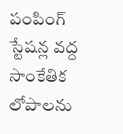పంపింగ్ స్టేషన్ల వద్ద సాంకేతిక లోపాలను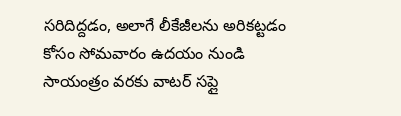సరిదిద్దడం, అలాగే లీకేజీలను అరికట్టడం కోసం సోమవారం ఉదయం నుండి సాయంత్రం వరకు వాటర్ సప్లై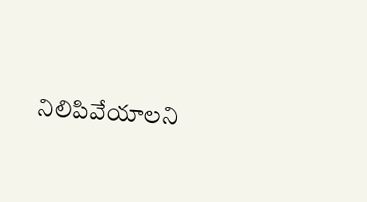నిలిపివేయాలని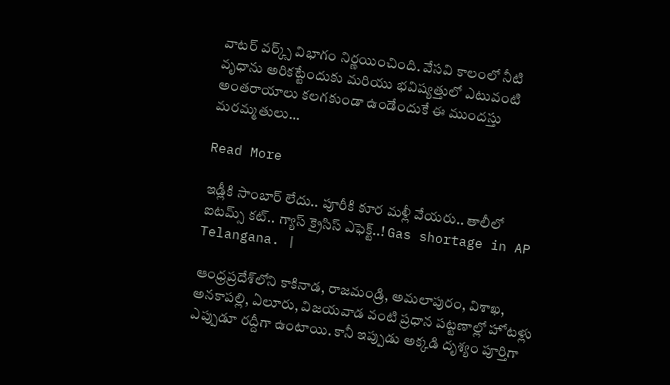వాటర్ వర్క్స్ విభాగం నిర్ణయించింది. వేసవి కాలంలో నీటి వృధాను అరికట్టేందుకు మరియు భవిష్యత్తులో ఎటువంటి అంతరాయాలు కలగకుండా ఉండేందుకే ఈ ముందస్తు మరమ్మతులు…

Read More

ఇడ్లీకి సాంబార్ లేదు.. పూరీకి కూర మళ్లీ వేయరు.. తాలీలో ఐటమ్స్ కట్.. గ్యాస్ క్రైసిస్ ఎఫెక్ట్..! Gas shortage in AP Telangana. |

ఆంధ్రప్రదేశ్‌లోని కాకినాడ, రాజమండ్రి, అమలాపురం, విశాఖ, అనకాపల్లి, ఏలూరు, విజయవాడ వంటి ప్రధాన పట్టణాల్లో హోటళ్లు ఎప్పుడూ రద్దీగా ఉంటాయి. కానీ ఇప్పుడు అక్కడి దృశ్యం పూర్తిగా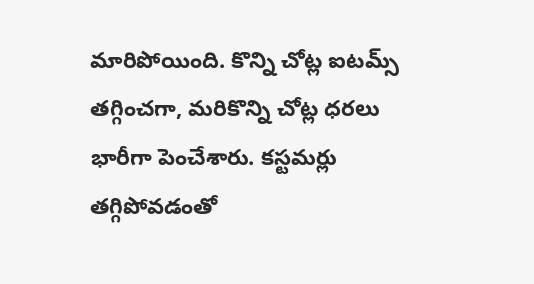మారిపోయింది. కొన్ని చోట్ల ఐటమ్స్ తగ్గించగా, మరికొన్ని చోట్ల ధరలు భారీగా పెంచేశారు. కస్టమర్లు తగ్గిపోవడంతో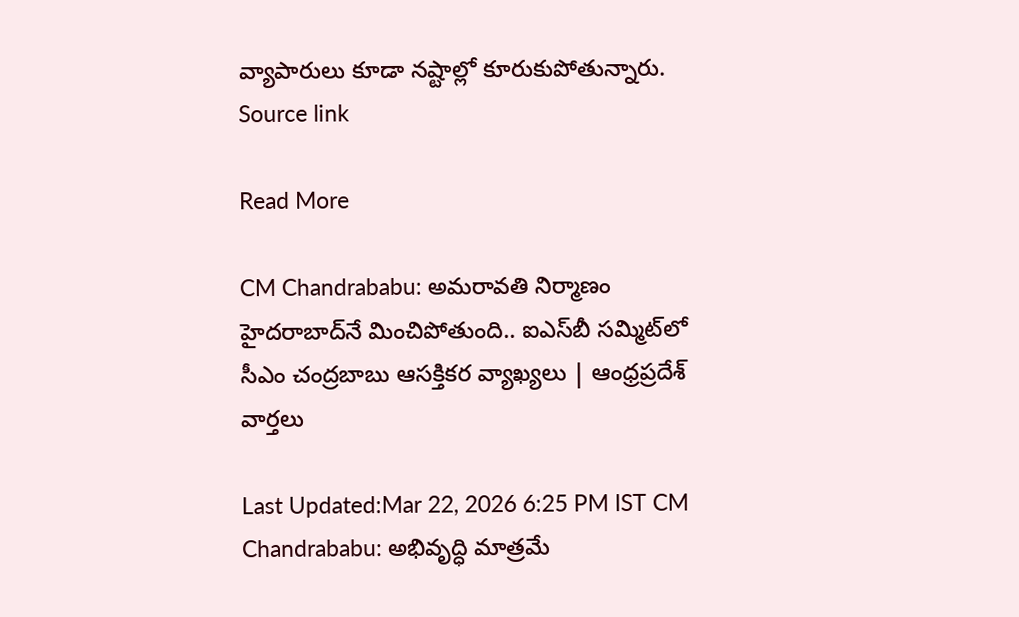వ్యాపారులు కూడా నష్టాల్లో కూరుకుపోతున్నారు. Source link

Read More

CM Chandrababu: అమరావతి నిర్మాణం హైదరాబాద్‌నే మించిపోతుంది.. ఐఎస్‌బీ సమ్మిట్‌లో సీఎం చంద్రబాబు ఆసక్తికర వ్యాఖ్యలు | ఆంధ్రప్రదేశ్ వార్తలు

Last Updated:Mar 22, 2026 6:25 PM IST CM Chandrababu: అభివృద్ధి మాత్రమే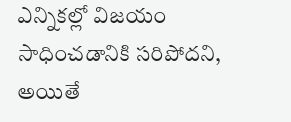ఎన్నికల్లో విజయం సాధించడానికి సరిపోదని, అయితే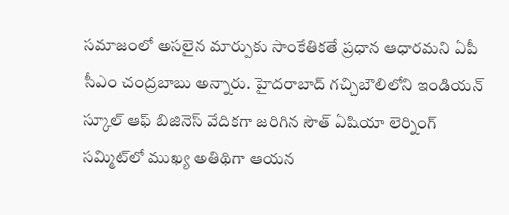సమాజంలో అసలైన మార్పుకు సాంకేతికతే ప్రధాన ఆధారమని ఏపీ సీఎం చంద్రబాబు అన్నారు. హైదరాబాద్ గచ్చిబౌలిలోని ఇండియన్ స్కూల్ ఆఫ్ బిజినెస్ వేదికగా జరిగిన సౌత్ ఏషియా లెర్నింగ్ సమ్మిట్‌లో ముఖ్య అతిథిగా ఆయన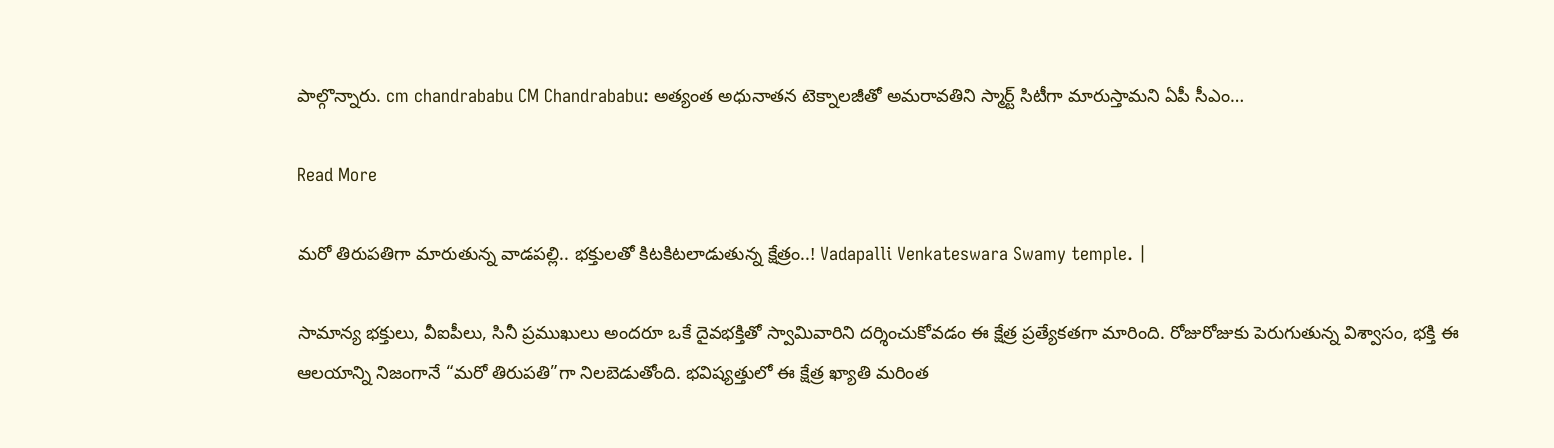పాల్గొన్నారు. cm chandrababu CM Chandrababu: అత్యంత అధునాతన టెక్నాలజీతో అమరావతిని స్మార్ట్ సిటీగా మారుస్తామని ఏపీ సీఎం…

Read More

మరో తిరుపతిగా మారుతున్న వాడపల్లి.. భక్తులతో కిటకిటలాడుతున్న క్షేత్రం..! Vadapalli Venkateswara Swamy temple. |

సామాన్య భక్తులు, వీఐపీలు, సినీ ప్రముఖులు అందరూ ఒకే దైవభక్తితో స్వామివారిని దర్శించుకోవడం ఈ క్షేత్ర ప్రత్యేకతగా మారింది. రోజురోజుకు పెరుగుతున్న విశ్వాసం, భక్తి ఈ ఆలయాన్ని నిజంగానే “మరో తిరుపతి”గా నిలబెడుతోంది. భవిష్యత్తులో ఈ క్షేత్ర ఖ్యాతి మరింత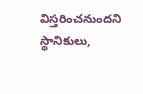విస్తరించనుందని స్థానికులు,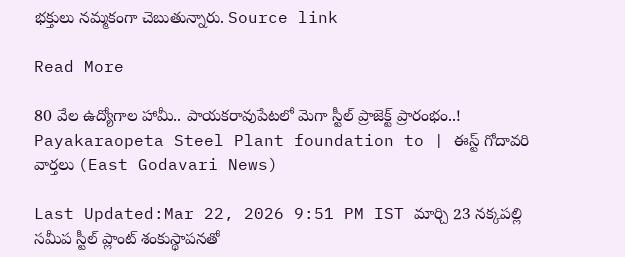భక్తులు నమ్మకంగా చెబుతున్నారు. Source link

Read More

80 వేల ఉద్యోగాల హామీ.. పాయకరావుపేటలో మెగా స్టీల్ ప్రాజెక్ట్ ప్రారంభం..! Payakaraopeta Steel Plant foundation to | ఈస్ట్ గోదావరి వార్తలు (East Godavari News)

Last Updated:Mar 22, 2026 9:51 PM IST మార్చి 23 నక్కపల్లి సమీప స్టీల్ ప్లాంట్ శంకుస్థాపనతో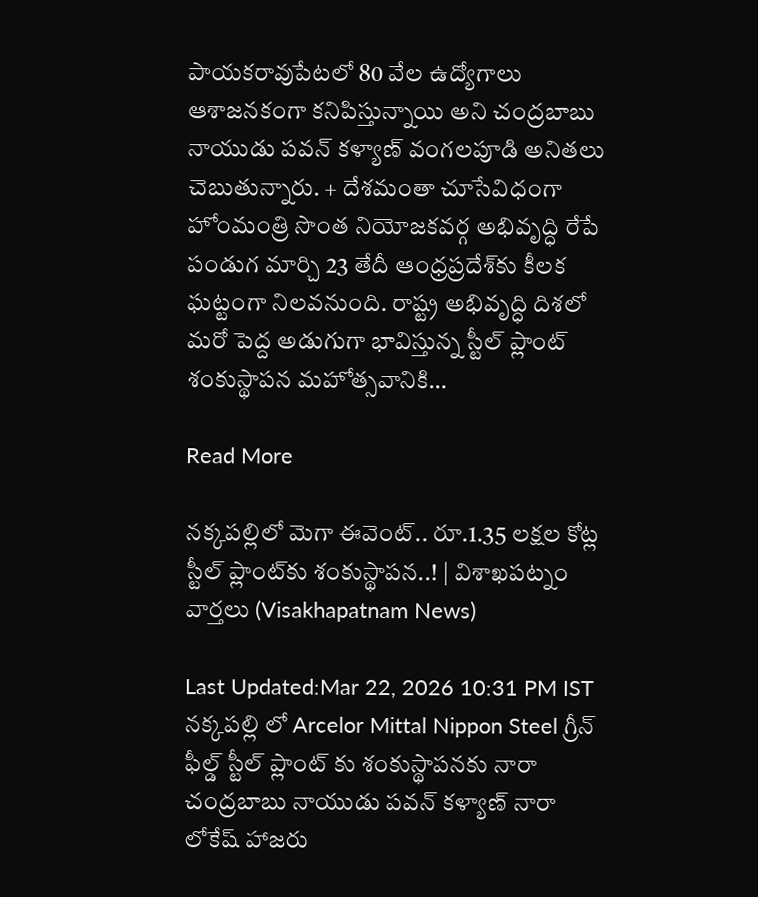పాయకరావుపేటలో 80 వేల ఉద్యోగాలు ఆశాజనకంగా కనిపిస్తున్నాయి అని చంద్రబాబు నాయుడు పవన్ కళ్యాణ్ వంగలపూడి అనితలు చెబుతున్నారు. + దేశమంతా చూసేవిధంగా హోంమంత్రి సొంత నియోజకవర్గ అభివృద్ధి రేపే పండుగ మార్చి 23 తేదీ ఆంధ్రప్రదేశ్‌కు కీలక ఘట్టంగా నిలవనుంది. రాష్ట్ర అభివృద్ధి దిశలో మరో పెద్ద అడుగుగా భావిస్తున్న స్టీల్ ప్లాంట్ శంకుస్థాపన మహోత్సవానికి…

Read More

నక్కపల్లిలో మెగా ఈవెంట్.. రూ.1.35 లక్షల కోట్ల స్టీల్ ప్లాంట్‌కు శంకుస్థాపన..! | విశాఖపట్నం వార్తలు (Visakhapatnam News)

Last Updated:Mar 22, 2026 10:31 PM IST నక్కపల్లి లో Arcelor Mittal Nippon Steel గ్రీన్ ఫీల్డ్ స్టీల్ ప్లాంట్ కు శంకుస్థాపనకు నారా చంద్రబాబు నాయుడు పవన్ కళ్యాణ్ నారా లోకేష్ హాజరు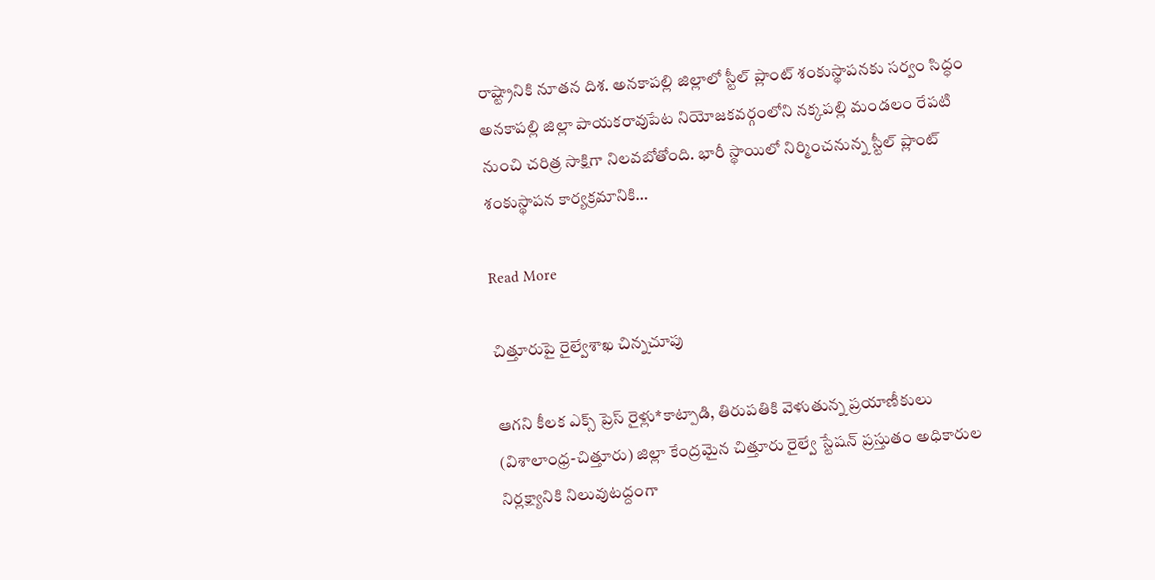రాష్ట్రానికి నూతన దిశ. అనకాపల్లి జిల్లాలో స్టీల్ ప్లాంట్ శంకుస్థాపనకు సర్వం సిద్ధం అనకాపల్లి జిల్లా పాయకరావుపేట నియోజకవర్గంలోని నక్కపల్లి మండలం రేపటి నుంచి చరిత్ర సాక్షిగా నిలవబోతోంది. భారీ స్థాయిలో నిర్మించనున్న స్టీల్ ప్లాంట్ శంకుస్థాపన కార్యక్రమానికి…

Read More

చిత్తూరుపై రైల్వేశాఖ చిన్నచూపు

ఆగని కీలక ఎక్స్ ప్రెస్ రైళ్లు*కాట్పాడి, తిరుపతికి వెళుతున్న ప్రయాణీకులు (విశాలాంధ్ర-చిత్తూరు) జిల్లా కేంద్రమైన చిత్తూరు రైల్వే స్టేషన్ ప్రస్తుతం అధికారుల నిర్లక్ష్యానికి నిలువుటద్దంగా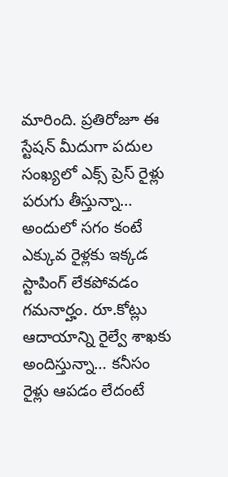మారింది. ప్రతిరోజూ ఈ స్టేషన్ మీదుగా పదుల సంఖ్యలో ఎక్స్ ప్రెస్ రైళ్లు పరుగు తీస్తున్నా… అందులో సగం కంటే ఎక్కువ రైళ్లకు ఇక్కడ స్టాపింగ్ లేకపోవడం గమనార్హం. రూ.కోట్లు ఆదాయాన్ని రైల్వే శాఖకు అందిస్తున్నా… కనీసం రైళ్లు ఆపడం లేదంటే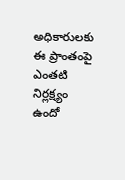అధికారులకు ఈ ప్రాంతంపై ఎంతటి నిర్లక్ష్యం ఉందో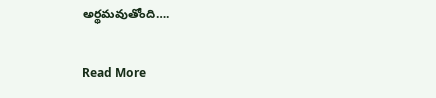అర్థమవుతోంది….

Read More